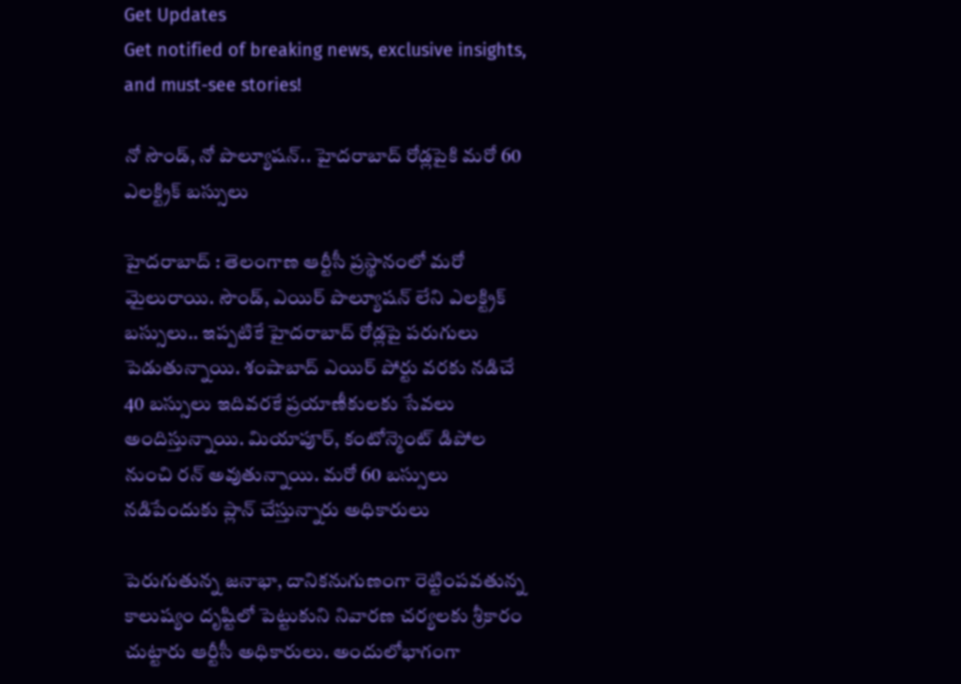Get Updates
Get notified of breaking news, exclusive insights, and must-see stories!

నో సౌండ్, నో పొల్యూషన్.. హైదరాబాద్ రోడ్లపైకి మరో 60 ఎలక్ట్రిక్ బస్సులు

హైదరాబాద్ : తెలంగాణ ఆర్టీసీ ప్రస్థానంలో మరో మైలురాయి. సౌండ్, ఎయిర్ పొల్యూషన్ లేని ఎలక్ట్రిక్ బస్సులు.. ఇప్పటికే హైదరాబాద్ రోడ్లపై పరుగులు పెడుతున్నాయి. శంషాబాద్ ఎయిర్ పోర్టు వరకు నడిచే 40 బస్సులు ఇదివరకే ప్రయాణీకులకు సేవలు అందిస్తున్నాయి. మియాపూర్, కంటోన్మెంట్ డిపోల నుంచి రన్ అవుతున్నాయి. మరో 60 బస్సులు నడిపేందుకు ప్లాన్ చేస్తున్నారు అధికారులు

పెరుగుతున్న జనాభా, దానికనుగుణంగా రెట్టింపవతున్న కాలుష్యం దృష్టిలో పెట్టుకుని నివారణ చర్యలకు శ్రీకారం చుట్టారు ఆర్టీసీ అధికారులు. అందులోభాగంగా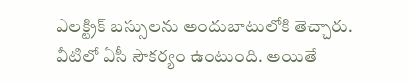ఎలక్ట్రిక్ బస్సులను అందుబాటులోకి తెచ్చారు. వీటిలో ఏసీ సౌకర్యం ఉంటుంది. అయితే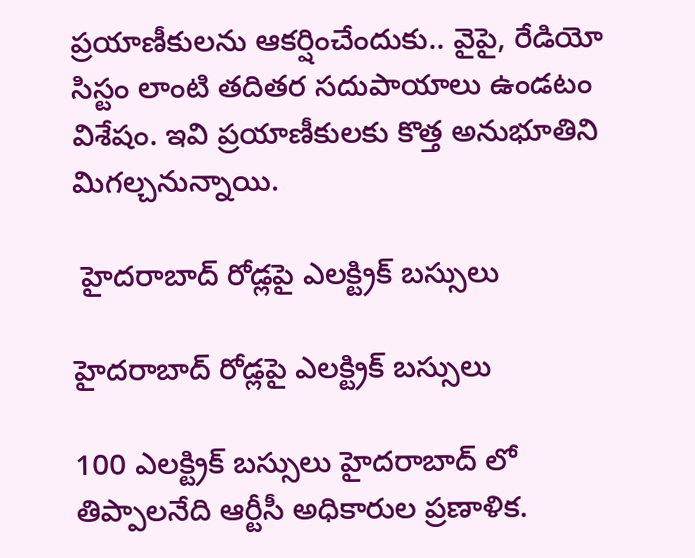ప్రయాణీకులను ఆకర్షించేందుకు.. వైపై, రేడియో సిస్టం లాంటి తదితర సదుపాయాలు ఉండటం విశేషం. ఇవి ప్రయాణీకులకు కొత్త అనుభూతిని మిగల్చనున్నాయి.

 హైదరాబాద్ రోడ్లపై ఎలక్ట్రిక్ బస్సులు

హైదరాబాద్ రోడ్లపై ఎలక్ట్రిక్ బస్సులు

100 ఎలక్ట్రిక్ బస్సులు హైదరాబాద్ లో తిప్పాలనేది ఆర్టీసీ అధికారుల ప్రణాళిక.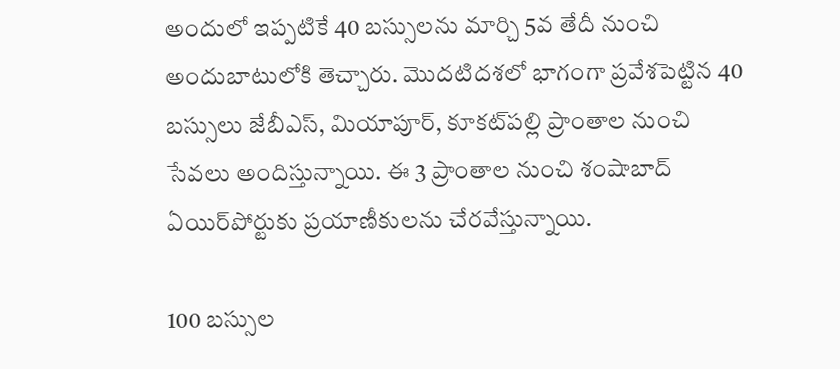అందులో ఇప్పటికే 40 బస్సులను మార్చి 5వ తేదీ నుంచి అందుబాటులోకి తెచ్చారు. మొదటిదశలో భాగంగా ప్రవేశపెట్టిన 40 బస్సులు జేబీఎస్, మియాపూర్, కూకట్‌పల్లి ప్రాంతాల నుంచి సేవలు అందిస్తున్నాయి. ఈ 3 ప్రాంతాల నుంచి శంషాబాద్ ఏయిర్‌పోర్టుకు ప్రయాణీకులను చేరవేస్తున్నాయి.

100 బస్సుల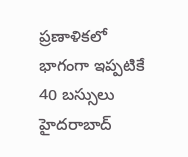ప్రణాళికలో భాగంగా ఇప్పటికే 40 బస్సులు హైదరాబాద్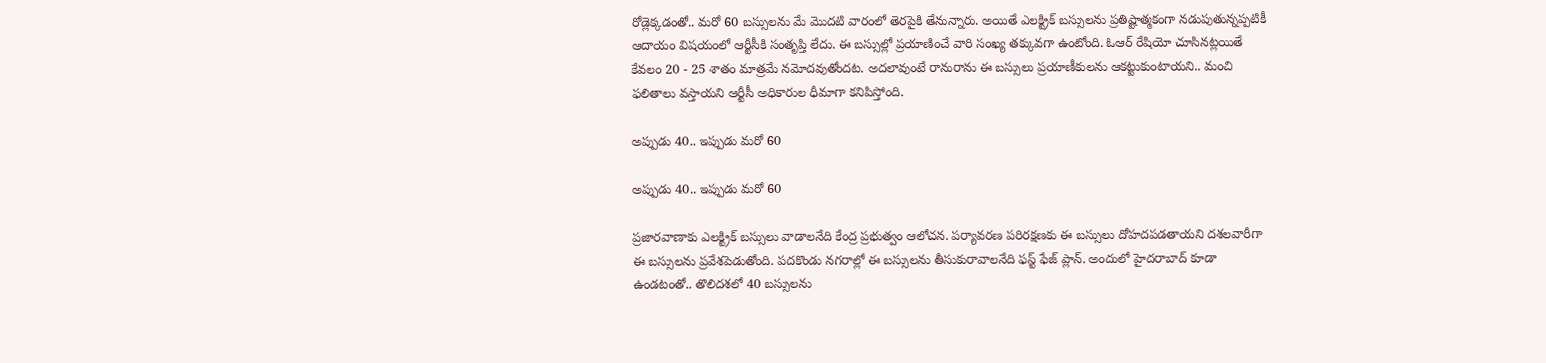రోడ్లెక్కడంతో.. మరో 60 బస్సులను మే మొదటి వారంలో తెరపైకి తేనున్నారు. అయితే ఎలక్ట్రిక్ బస్సులను ప్రతిష్టాత్మకంగా నడుపుతున్నప్పటికీ ఆదాయం విషయంలో ఆర్టీసీకి సంతృప్తి లేదు. ఈ బస్సుల్లో ప్రయాణించే వారి సంఖ్య తక్కువగా ఉంటోంది. ఓఆర్ రేషియో చూసినట్లయితే కేవలం 20 - 25 శాతం మాత్రమే నమోదవుతోందట. అదలావుంటే రానురాను ఈ బస్సులు ప్రయాణీకులను ఆకట్టుకుంటాయని.. మంచి ఫలితాలు వస్తాయని ఆర్టీసీ అధికారుల ధీమాగా కనిపిస్తోంది.

అప్పుడు 40.. ఇప్పుడు మరో 60

అప్పుడు 40.. ఇప్పుడు మరో 60

ప్రజారవాణాకు ఎలక్ట్రిక్ బస్సులు వాడాలనేది కేంద్ర ప్రభుత్వం ఆలోచన. పర్యావరణ పరిరక్షణకు ఈ బస్సులు దోహదపడతాయని దశలవారీగా ఈ బస్సులను ప్రవేశపెడుతోంది. పదకొండు నగరాల్లో ఈ బస్సులను తీసుకురావాలనేది ఫస్ట్ ఫేజ్ ప్లాన్. అందులో హైదరాబాద్ కూడా ఉండటంతో.. తొలిదశలో 40 బస్సులను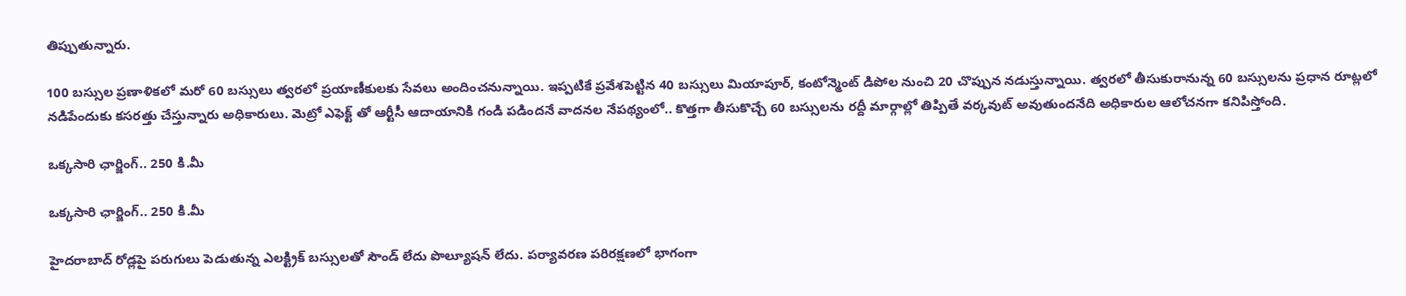తిప్పుతున్నారు.

100 బస్సుల ప్రణాళికలో మరో 60 బస్సులు త్వరలో ప్రయాణీకులకు సేవలు అందించనున్నాయి. ఇప్పటికే ప్రవేశపెట్టిన 40 బస్సులు మియాపూర్, కంటోన్మెంట్ డిపోల నుంచి 20 చొప్పున నడుస్తున్నాయి. త్వరలో తీసుకురానున్న 60 బస్సులను ప్రధాన రూట్లలో నడిపేందుకు కసరత్తు చేస్తున్నారు అధికారులు. మెట్రో ఎఫెక్ట్ తో ఆర్టీసీ ఆదాయానికి గండి పడిందనే వాదనల నేపథ్యంలో.. కొత్తగా తీసుకొచ్చే 60 బస్సులను రద్దీ మార్గాల్లో తిప్పితే వర్కవుట్ అవుతుందనేది అధికారుల ఆలోచనగా కనిపిస్తోంది.

ఒక్కసారి ఛార్జింగ్.. 250 కి.మీ

ఒక్కసారి ఛార్జింగ్.. 250 కి.మీ

హైదరాబాద్ రోడ్లపై పరుగులు పెడుతున్న ఎలక్ట్రిక్ బస్సులతో సౌండ్ లేదు పొల్యూషన్ లేదు. పర్యావరణ పరిరక్షణలో భాగంగా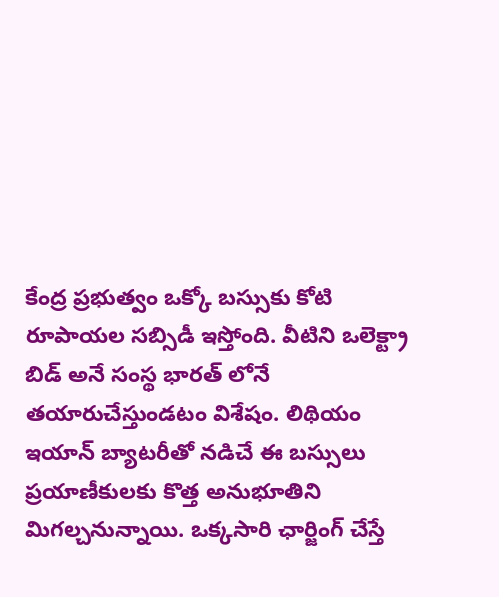కేంద్ర ప్రభుత్వం ఒక్కో బస్సుకు కోటి రూపాయల సబ్సిడీ ఇస్తోంది. వీటిని ఒలెక్ట్రా బిడ్ అనే సంస్థ భారత్ లోనే తయారుచేస్తుండటం విశేషం. లిథియం ఇయాన్ బ్యాటరీతో నడిచే ఈ బస్సులు ప్రయాణీకులకు కొత్త అనుభూతిని మిగల్చనున్నాయి. ఒక్కసారి ఛార్జింగ్ చేస్తే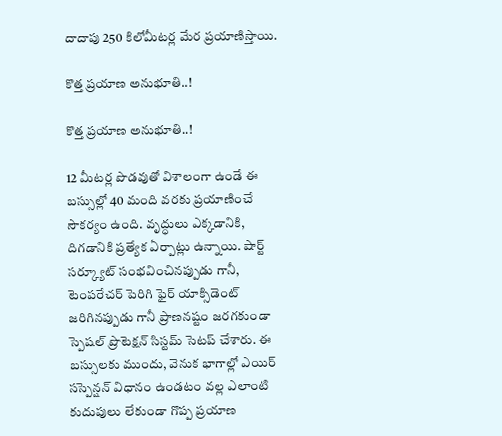దాదాపు 250 కిలోమీటర్ల మేర ప్రయాణిస్తాయి.

కొత్త ప్రయాణ అనుభూతి..!

కొత్త ప్రయాణ అనుభూతి..!

12 మీటర్ల పొడవుతో విశాలంగా ఉండే ఈ బస్సుల్లో 40 మంది వరకు ప్రయాణించే సౌకర్యం ఉంది. వృద్ధులు ఎక్కడానికి, దిగడానికి ప్రత్యేక ఏర్పాట్లు ఉన్నాయి. షార్ట్ సర్క్యూట్ సంభవించినప్పుడు గానీ, టెంపరేచర్ పెరిగి ఫైర్ యాక్సిడెంట్ జరిగినప్పుడు గానీ ప్రాణనష్టం జరగకుండా స్పెషల్ ప్రొటెక్షన్ సిస్టమ్ సెటప్ చేశారు. ఈ బస్సులకు ముందు, వెనుక భాగాల్లో ఎయిర్ సస్పెన్షన్ విధానం ఉండటం వల్ల ఎలాంటి కుదుపులు లేకుండా గొప్ప ప్రయాణ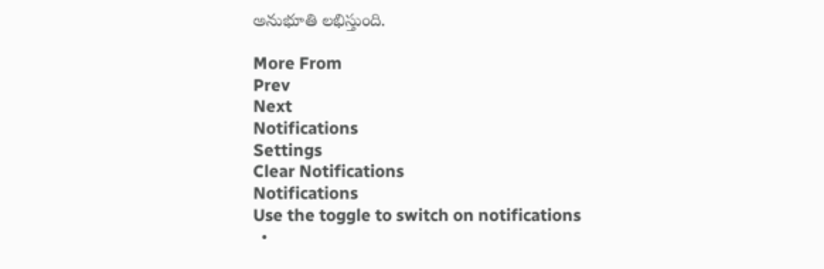అనుభూతి లభిస్తుంది.

More From
Prev
Next
Notifications
Settings
Clear Notifications
Notifications
Use the toggle to switch on notifications
  •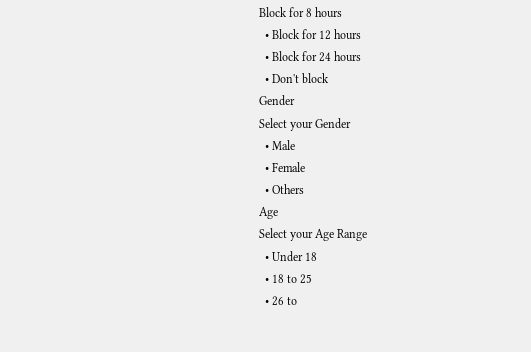Block for 8 hours
  • Block for 12 hours
  • Block for 24 hours
  • Don't block
Gender
Select your Gender
  • Male
  • Female
  • Others
Age
Select your Age Range
  • Under 18
  • 18 to 25
  • 26 to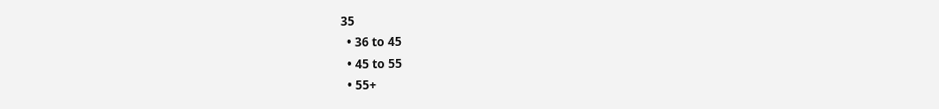35
  • 36 to 45
  • 45 to 55
  • 55+